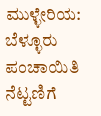ಮುಳ್ಳೇರಿಯ: ಬೆಳ್ಳೂರು ಪಂಚಾಯಿತಿ ನೆಟ್ಟಣಿಗೆ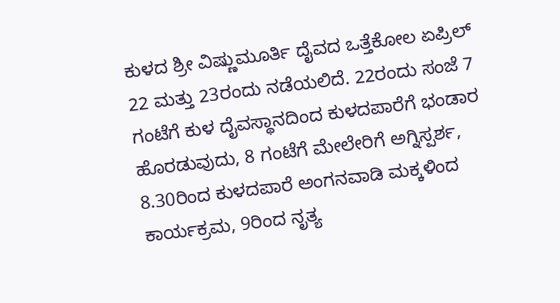ಕುಳದ ಶ್ರೀ ವಿಷ್ಣುಮೂರ್ತಿ ದೈವದ ಒತ್ತೆಕೋಲ ಏಪ್ರಿಲ್ 22 ಮತ್ತು 23ರಂದು ನಡೆಯಲಿದೆ. 22ರಂದು ಸಂಜೆ 7 ಗಂಟೆಗೆ ಕುಳ ದೈವಸ್ಥಾನದಿಂದ ಕುಳದಪಾರೆಗೆ ಭಂಡಾರ ಹೊರಡುವುದು, 8 ಗಂಟೆಗೆ ಮೇಲೇರಿಗೆ ಅಗ್ನಿಸ್ಪರ್ಶ, 8.30ರಿಂದ ಕುಳದಪಾರೆ ಅಂಗನವಾಡಿ ಮಕ್ಕಳಿಂದ ಕಾರ್ಯಕ್ರಮ, 9ರಿಂದ ನೃತ್ಯ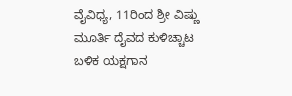ವೈವಿಧ್ಯ, 11ರಿಂದ ಶ್ರೀ ವಿಷ್ಣು ಮೂರ್ತಿ ದೈವದ ಕುಳಿಚ್ಚಾಟ ಬಳಿಕ ಯಕ್ಷಗಾನ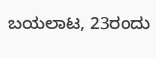ಬಯಲಾಟ, 23ರಂದು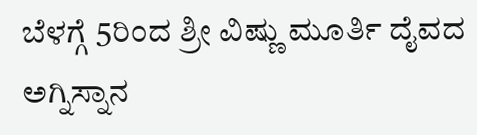ಬೆಳಗ್ಗೆ 5ರಿಂದ ಶ್ರೀ ವಿಷ್ಣು ಮೂರ್ತಿ ದೈವದ ಅಗ್ನಿಸ್ನಾನ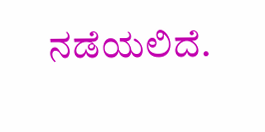ನಡೆಯಲಿದೆ.